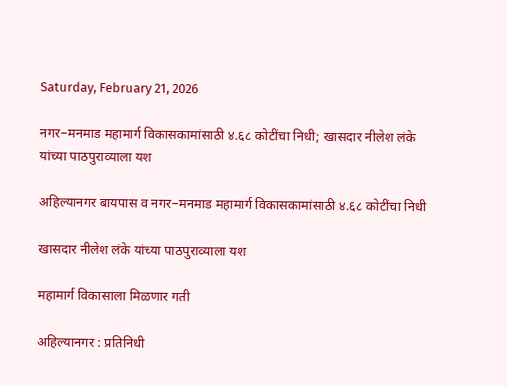Saturday, February 21, 2026

नगर–मनमाड महामार्ग विकासकामांसाठी ४.६८ कोटींचा निधी; खासदार नीलेश लंके यांच्या पाठपुराव्याला यश

अहिल्यानगर बायपास व नगर–मनमाड महामार्ग विकासकामांसाठी ४.६८ कोटींचा निधी

खासदार नीलेश लंके यांच्या पाठपुराव्याला यश

महामार्ग विकासाला मिळणार गती

अहिल्यानगर : प्रतिनिधी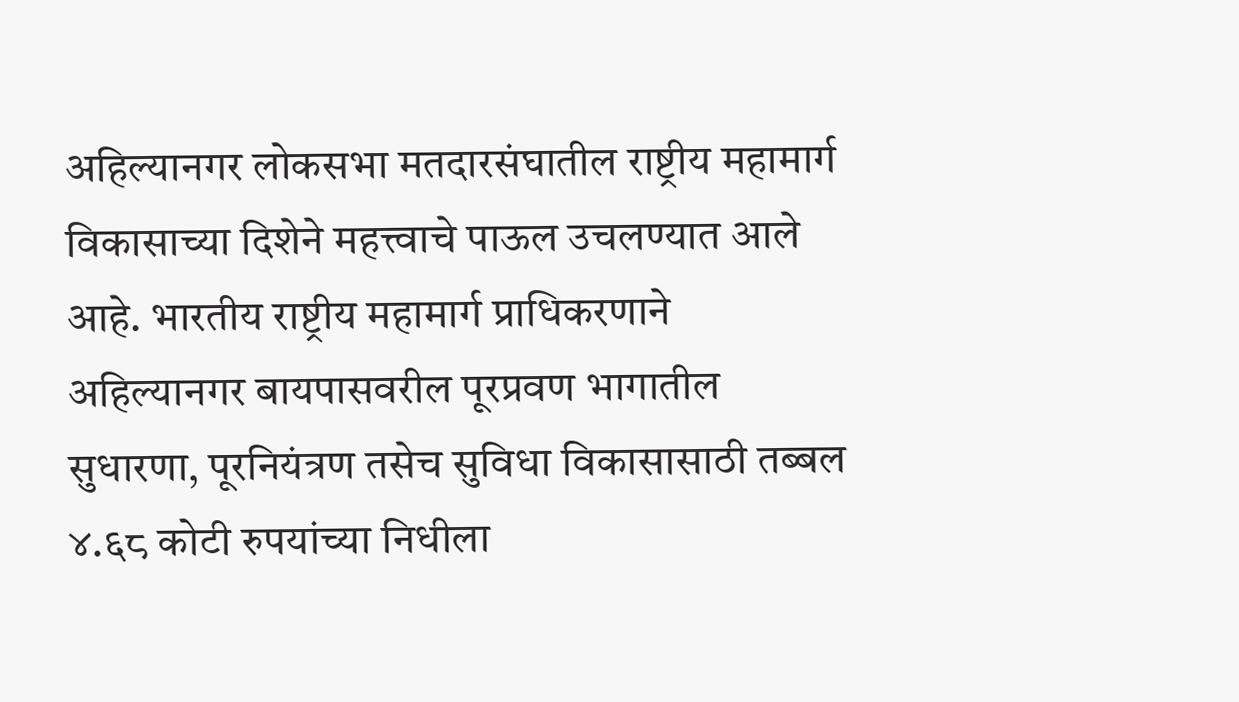अहिल्यानगर लोकसभा मतदारसंघातील राष्ट्रीय महामार्ग विकासाच्या दिशेने महत्त्वाचे पाऊल उचलण्यात आले आहे. भारतीय राष्ट्रीय महामार्ग प्राधिकरणाने अहिल्यानगर बायपासवरील पूरप्रवण भागातील सुधारणा, पूरनियंत्रण तसेच सुविधा विकासासाठी तब्बल ४.६८ कोटी रुपयांच्या निधीला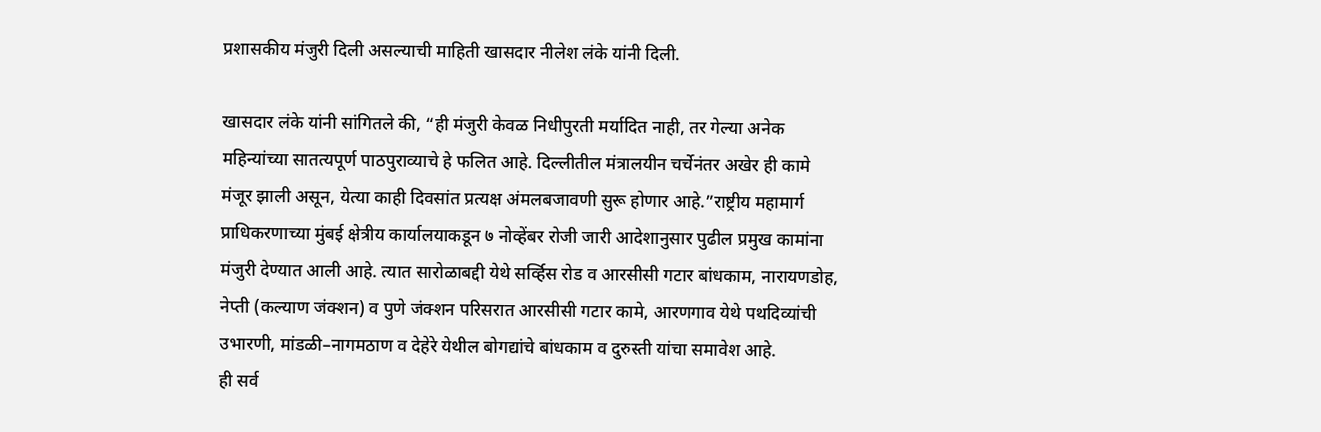प्रशासकीय मंजुरी दिली असल्याची माहिती खासदार नीलेश लंके यांनी दिली.

खासदार लंके यांनी सांगितले की, “ही मंजुरी केवळ निधीपुरती मर्यादित नाही, तर गेल्या अनेक महिन्यांच्या सातत्यपूर्ण पाठपुराव्याचे हे फलित आहे. दिल्लीतील मंत्रालयीन चर्चेनंतर अखेर ही कामे मंजूर झाली असून, येत्या काही दिवसांत प्रत्यक्ष अंमलबजावणी सुरू होणार आहे.”राष्ट्रीय महामार्ग प्राधिकरणाच्या मुंबई क्षेत्रीय कार्यालयाकडून ७ नोव्हेंबर रोजी जारी आदेशानुसार पुढील प्रमुख कामांना मंजुरी देण्यात आली आहे. त्यात सारोळाबद्दी येथे सर्व्हिस रोड व आरसीसी गटार बांधकाम, नारायणडोह, नेप्ती (कल्याण जंक्शन) व पुणे जंक्शन परिसरात आरसीसी गटार कामे, आरणगाव येथे पथदिव्यांची उभारणी, मांडळी–नागमठाण व देहेरे येथील बोगद्यांचे बांधकाम व दुरुस्ती यांचा समावेश आहे.
ही सर्व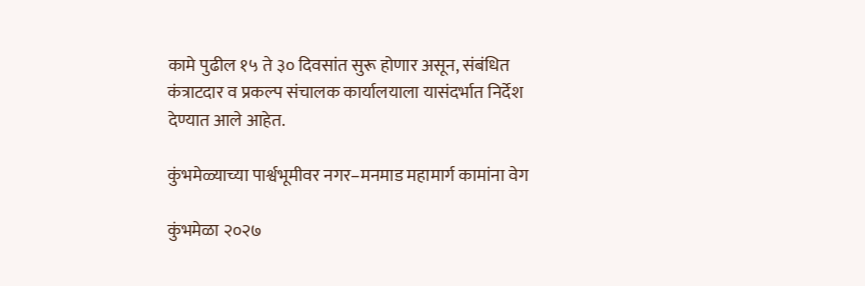कामे पुढील १५ ते ३० दिवसांत सुरू होणार असून, संबंधित कंत्राटदार व प्रकल्प संचालक कार्यालयाला यासंदर्भात निर्देश देण्यात आले आहेत.

कुंभमेळ्याच्या पार्श्वभूमीवर नगर–मनमाड महामार्ग कामांना वेग

कुंभमेळा २०२७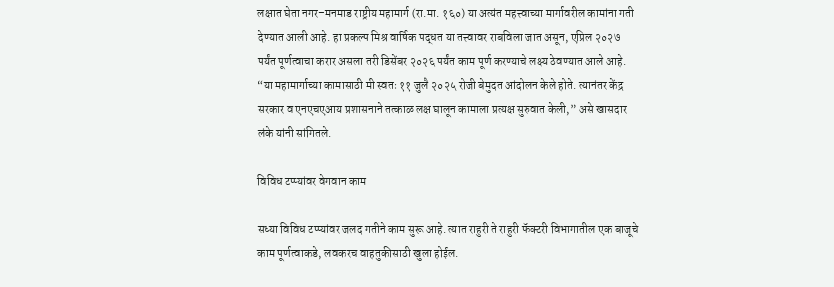लक्षात घेता नगर–मनमाड राष्ट्रीय महामार्ग (रा.मा. १६०) या अत्यंत महत्त्वाच्या मार्गावरील कामांना गती देण्यात आली आहे. हा प्रकल्प मिश्र वार्षिक पद्धत या तत्त्वावर राबविला जात असून, एप्रिल २०२७ पर्यंत पूर्णत्वाचा करार असला तरी डिसेंबर २०२६ पर्यंत काम पूर्ण करण्याचे लक्ष्य ठेवण्यात आले आहे. “या महामार्गाच्या कामासाठी मी स्वतः ११ जुलै २०२५ रोजी बेमुदत आंदोलन केले होते. त्यानंतर केंद्र सरकार व एनएचएआय प्रशासनाने तत्काळ लक्ष घालून कामाला प्रत्यक्ष सुरुवात केली,” असे खासदार लंके यांनी सांगितले.

विविध टप्प्यांवर वेगवान काम

सध्या विविध टप्प्यांवर जलद गतीने काम सुरू आहे. त्यात राहुरी ते राहुरी फॅक्टरी विभागातील एक बाजूचे काम पूर्णत्वाकडे, लवकरच वाहतुकीसाठी खुला होईल.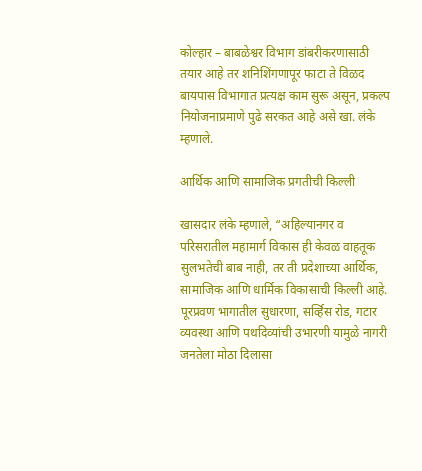कोल्हार – बाबळेश्वर विभाग डांबरीकरणासाठी तयार आहे तर शनिशिंगणापूर फाटा ते विळद बायपास विभागात प्रत्यक्ष काम सुरू असून, प्रकल्प नियोजनाप्रमाणे पुढे सरकत आहे असे खा. लंके म्हणाले.

आर्थिक आणि सामाजिक प्रगतीची किल्ली

खासदार लंके म्हणाले, “अहिल्यानगर व परिसरातील महामार्ग विकास ही केवळ वाहतूक सुलभतेची बाब नाही, तर ती प्रदेशाच्या आर्थिक, सामाजिक आणि धार्मिक विकासाची किल्ली आहे. पूरप्रवण भागातील सुधारणा, सर्व्हिस रोड, गटार व्यवस्था आणि पथदिव्यांची उभारणी यामुळे नागरी जनतेला मोठा दिलासा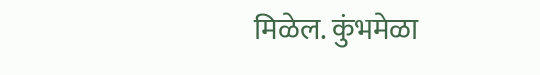मिळेल. कुंभमेळा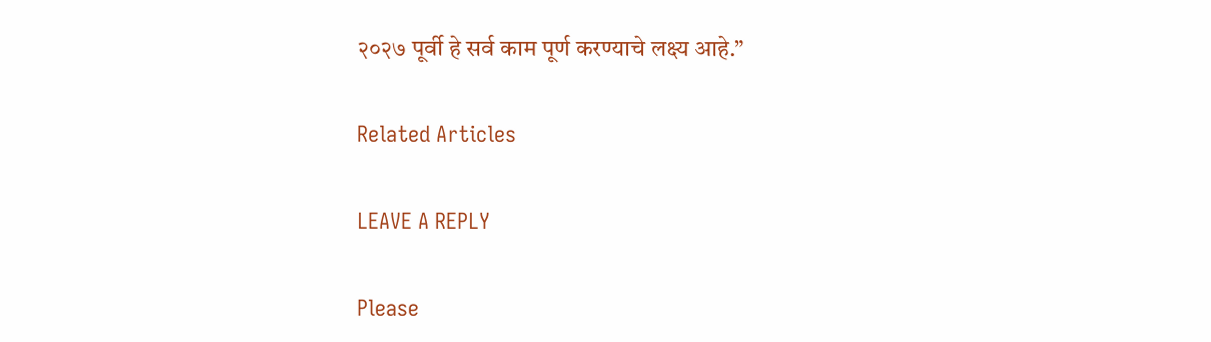२०२७ पूर्वी हे सर्व काम पूर्ण करण्याचे लक्ष्य आहे.”

Related Articles

LEAVE A REPLY

Please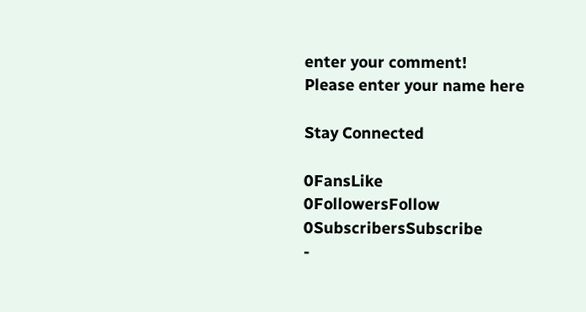enter your comment!
Please enter your name here

Stay Connected

0FansLike
0FollowersFollow
0SubscribersSubscribe
-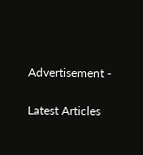Advertisement -

Latest Articles